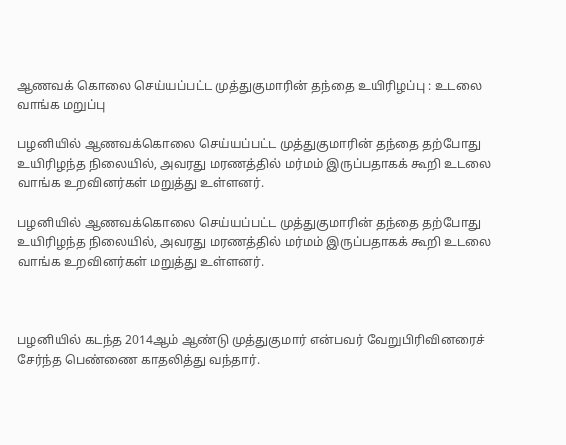ஆணவக் கொலை செய்யப்பட்ட முத்துகுமாரின் தந்தை உயிரிழப்பு : உடலை வாங்க மறுப்பு

பழனியில் ஆணவக்கொலை செய்யப்பட்ட முத்துகுமாரின் தந்தை தற்போது உயிரிழந்த நிலையில், அவரது மரணத்தில் மர்மம் இருப்பதாகக் கூறி உடலை வாங்க உறவினர்கள் மறுத்து உள்ளனர்.

பழனியில் ஆணவக்கொலை செய்யப்பட்ட முத்துகுமாரின் தந்தை தற்போது உயிரிழந்த நிலையில், அவரது மரணத்தில் மர்மம் இருப்பதாகக் கூறி உடலை வாங்க உறவினர்கள் மறுத்து உள்ளனர்.



பழனியில் கடந்த 2014ஆம் ஆண்டு முத்துகுமார் என்பவர் வேறுபிரிவினரைச் சேர்ந்த பெண்ணை காதலித்து வந்தார்.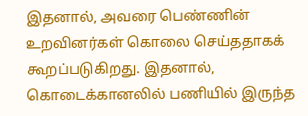இதனால், அவரை பெண்ணின் உறவினர்கள் கொலை செய்ததாகக் கூறப்படுகிறது. இதனால், கொடைக்கானலில் பணியில் இருந்த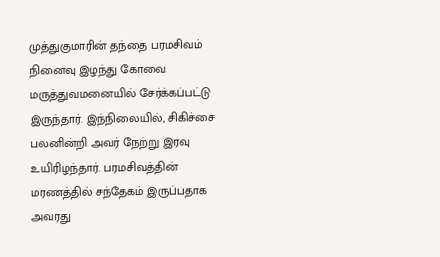முத்துகுமாரின் தந்தை பரமசிவம் நினைவு இழந்து கோவை மருத்துவமனையில் சேர்க்கப்பட்டு இருந்தார். இந்நிலையில், சிகிச்சை பலனின்றி அவர் நேற்று இரவு உயிரிழந்தார். பரமசிவத்தின் மரணத்தில் சந்தேகம் இருப்பதாக அவரது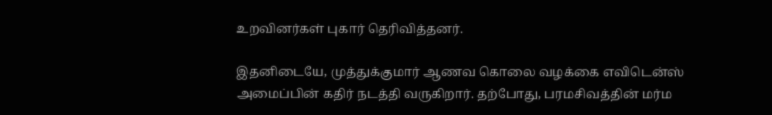உறவினர்கள் புகார் தெரிவித்தனர்.

இதனிடையே, முத்துக்குமார் ஆணவ கொலை வழக்கை எவிடென்ஸ் அமைப்பின் கதிர் நடத்தி வருகிறார். தற்போது, பரமசிவத்தின் மர்ம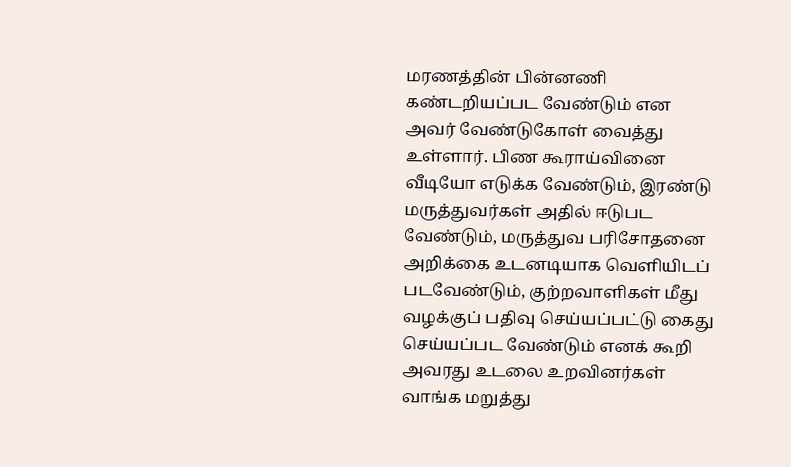மரணத்தின் பின்னணி கண்டறியப்பட வேண்டும் என அவர் வேண்டுகோள் வைத்து உள்ளார். பிண கூராய்வினை வீடியோ எடுக்க வேண்டும், இரண்டு மருத்துவர்கள் அதில் ஈடுபட வேண்டும், மருத்துவ பரிசோதனை அறிக்கை உடனடியாக வெளியிடப் படவேண்டும், குற்றவாளிகள் மீது வழக்குப் பதிவு செய்யப்பட்டு கைது செய்யப்பட வேண்டும் எனக் கூறி அவரது உடலை உறவினர்கள் வாங்க மறுத்து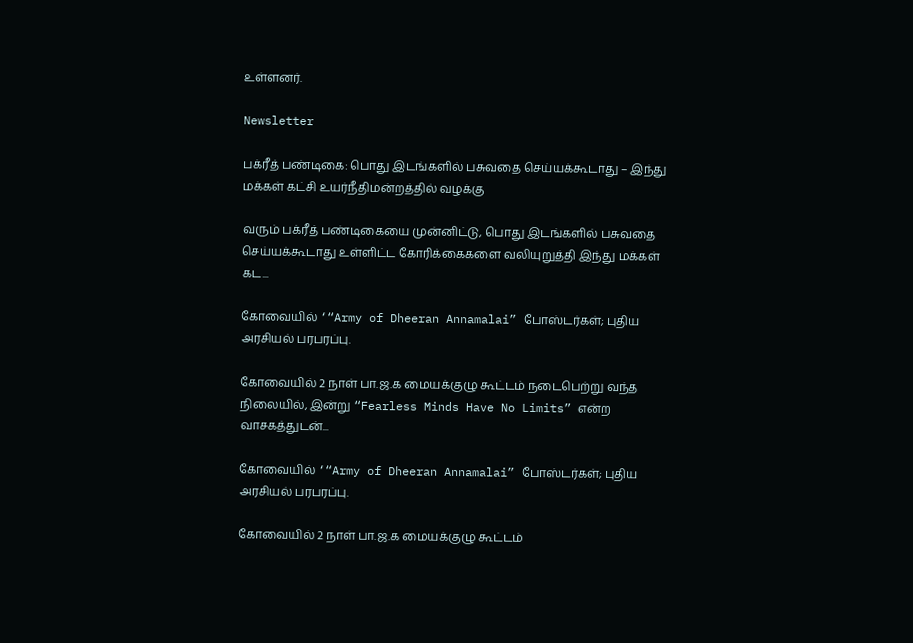உள்ளனர்.

Newsletter

பக்ரீத் பண்டிகை: பொது இடங்களில் பசுவதை செய்யக்கூடாது – இந்து மக்கள் கட்சி உயர்நீதிமன்றத்தில் வழக்கு

வரும் பக்ரீத் பண்டிகையை முன்னிட்டு, பொது இடங்களில் பசுவதை செய்யக்கூடாது உள்ளிட்ட கோரிக்கைகளை வலியுறுத்தி இந்து மக்கள் கட...

கோவையில் ‘“Army of Dheeran Annamalai” போஸ்டர்கள்; புதிய அரசியல் பரபரப்பு.

கோவையில் 2 நாள் பா.ஜ.க மையக்குழு கூட்டம் நடைபெற்று வந்த நிலையில், இன்று “Fearless Minds Have No Limits” என்ற வாசகத்துடன்...

கோவையில் ‘“Army of Dheeran Annamalai” போஸ்டர்கள்; புதிய அரசியல் பரபரப்பு.

கோவையில் 2 நாள் பா.ஜ.க மையக்குழு கூட்டம்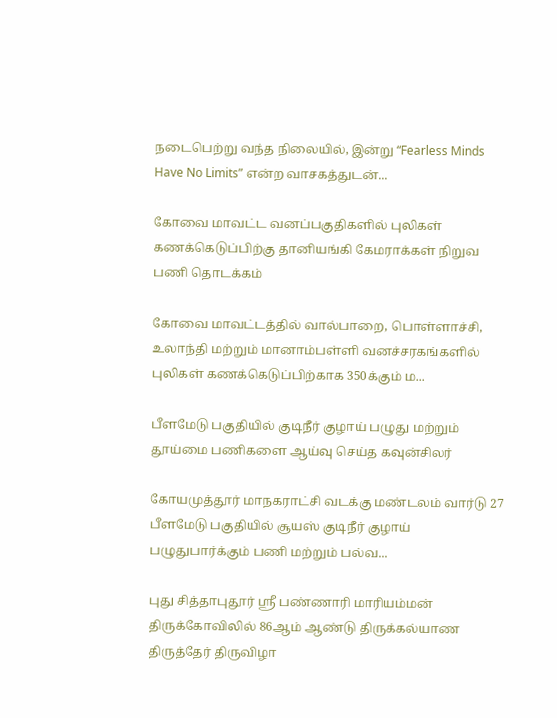நடைபெற்று வந்த நிலையில், இன்று “Fearless Minds Have No Limits” என்ற வாசகத்துடன்...

கோவை மாவட்ட வனப்பகுதிகளில் புலிகள் கணக்கெடுப்பிற்கு தானியங்கி கேமராக்கள் நிறுவ பணி தொடக்கம்

கோவை மாவட்டத்தில் வால்பாறை, பொள்ளாச்சி, உலாந்தி மற்றும் மானாம்பள்ளி வனச்சரகங்களில் புலிகள் கணக்கெடுப்பிற்காக 350க்கும் ம...

பீளமேடு பகுதியில் குடிநீர் குழாய் பழுது மற்றும் தூய்மை பணிகளை ஆய்வு செய்த கவுன்சிலர்

கோயமுத்தூர் மாநகராட்சி வடக்கு மண்டலம் வார்டு 27 பீளமேடு பகுதியில் சூயஸ் குடிநீர் குழாய் பழுதுபார்க்கும் பணி மற்றும் பல்வ...

புது சித்தாபுதூர் ஸ்ரீ பண்ணாரி மாரியம்மன் திருக்கோவிலில் 86ஆம் ஆண்டு திருக்கல்யாண திருத்தேர் திருவிழா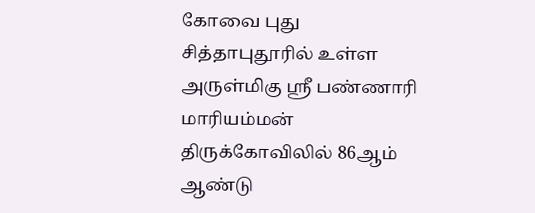கோவை புது சித்தாபுதூரில் உள்ள அருள்மிகு ஸ்ரீ பண்ணாரி மாரியம்மன் திருக்கோவிலில் 86ஆம் ஆண்டு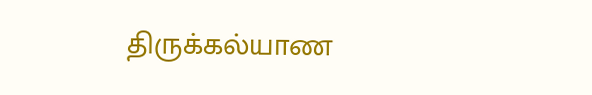திருக்கல்யாண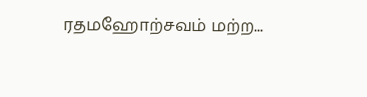ரதமஹோற்சவம் மற்ற...